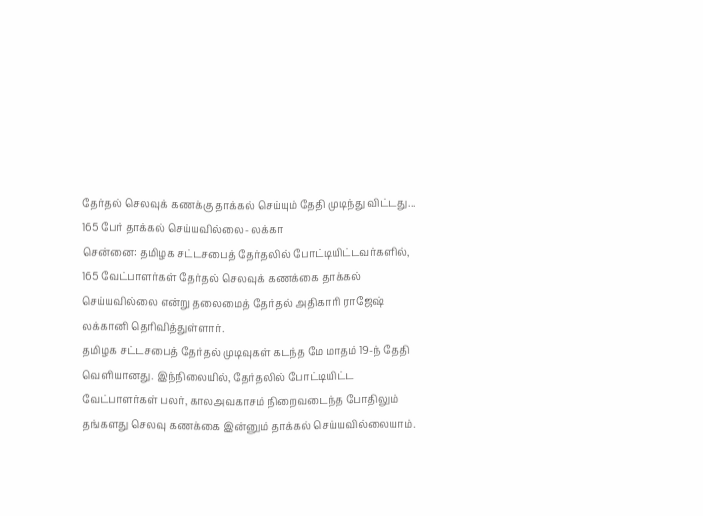தேர்தல் செலவுக் கணக்கு தாக்கல் செய்யும் தேதி முடிந்து விட்டது... 165 பேர் தாக்கல் செய்யவில்லை- லக்கா
சென்னை: தமிழக சட்டசபைத் தேர்தலில் போட்டியிட்டவர்களில், 165 வேட்பாளர்கள் தேர்தல் செலவுக் கணக்கை தாக்கல் செய்யவில்லை என்று தலைமைத் தேர்தல் அதிகாரி ராஜேஷ் லக்கானி தெரிவித்துள்ளார்.
தமிழக சட்டசபைத் தேர்தல் முடிவுகள் கடந்த மே மாதம் 19-ந் தேதி வெளியானது. இந்நிலையில், தேர்தலில் போட்டியிட்ட வேட்பாளர்கள் பலர், காலஅவகாசம் நிறைவடைந்த போதிலும் தங்களது செலவு கணக்கை இன்னும் தாக்கல் செய்யவில்லையாம்.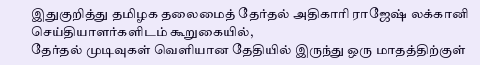இதுகுறித்து தமிழக தலைமைத் தேர்தல் அதிகாரி ராஜேஷ் லக்கானி செய்தியாளர்களிடம் கூறுகையில்,
தேர்தல் முடிவுகள் வெளியான தேதியில் இருந்து ஒரு மாதத்திற்குள்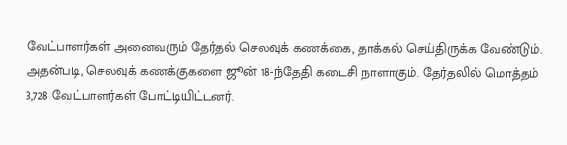வேட்பாளர்கள் அனைவரும் தேர்தல் செலவுக் கணக்கை, தாக்கல் செய்திருக்க வேண்டும். அதன்படி, செலவுக் கணக்குகளை ஜூன் 18-ந்தேதி கடைசி நாளாகும். தேர்தலில் மொத்தம் 3,728 வேட்பாளர்கள் போட்டியிட்டனர்.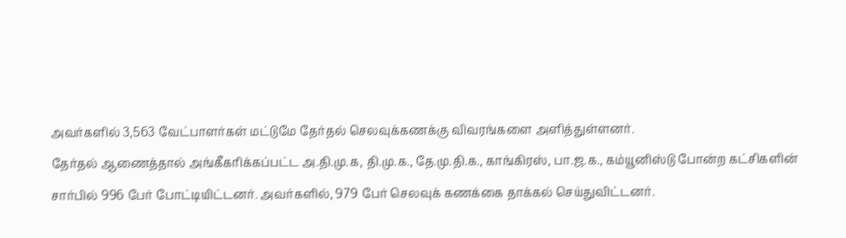அவர்களில் 3,563 வேட்பாளர்கள் மட்டுமே தேர்தல் செலவுக்கணக்கு விவரங்களை அளித்துள்ளனர்.
தேர்தல் ஆணைத்தால் அங்கீகரிக்கப்பட்ட அ.தி.மு.க, தி.மு.க., தே.மு.தி.க., காங்கிரஸ், பா.ஜ.க., கம்யூனிஸ்டு போன்ற கட்சிகளின் சார்பில் 996 பேர் போட்டியிட்டனர். அவர்களில், 979 பேர் செலவுக் கணக்கை தாக்கல் செய்துவிட்டனர்.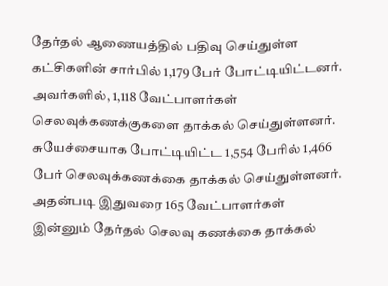தேர்தல் ஆணையத்தில் பதிவு செய்துள்ள கட்சிகளின் சார்பில் 1,179 பேர் போட்டியிட்டனர். அவர்களில், 1,118 வேட்பாளர்கள் செலவுக்கணக்குகளை தாக்கல் செய்துள்ளனர். சுயேச்சையாக போட்டியிட்ட 1,554 பேரில் 1,466 பேர் செலவுக்கணக்கை தாக்கல் செய்துள்ளனர்.
அதன்படி இதுவரை 165 வேட்பாளர்கள் இன்னும் தேர்தல் செலவு கணக்கை தாக்கல்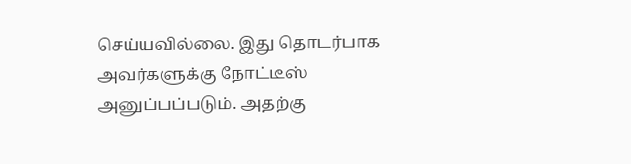செய்யவில்லை. இது தொடர்பாக அவர்களுக்கு நோட்டீஸ் அனுப்பப்படும். அதற்கு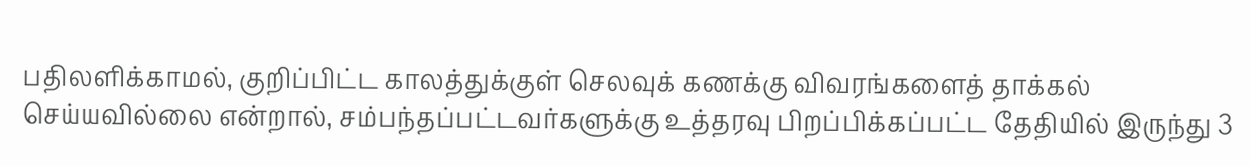பதிலளிக்காமல், குறிப்பிட்ட காலத்துக்குள் செலவுக் கணக்கு விவரங்களைத் தாக்கல் செய்யவில்லை என்றால், சம்பந்தப்பட்டவர்களுக்கு உத்தரவு பிறப்பிக்கப்பட்ட தேதியில் இருந்து 3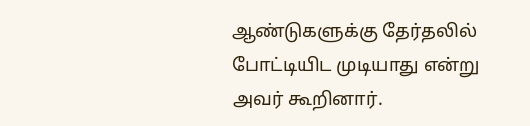ஆண்டுகளுக்கு தேர்தலில் போட்டியிட முடியாது என்று அவர் கூறினார்.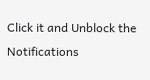Click it and Unblock the Notifications